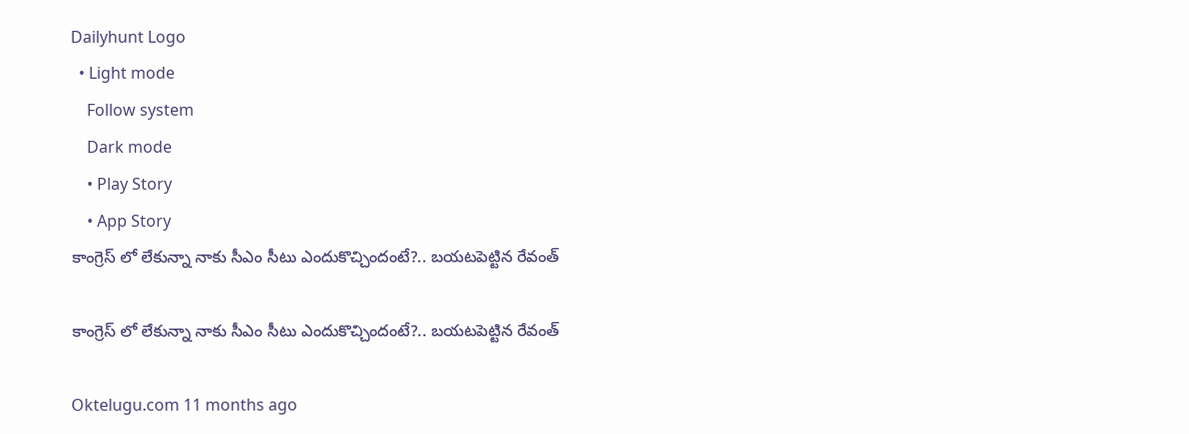Dailyhunt Logo
  • Light mode
    Follow system
    Dark mode
    • Play Story
    • App Story
కాంగ్రెస్ లో లేకున్నా నాకు సీఎం సీటు ఎందుకొచ్చిందంటే?.. బయటపెట్టిన రేవంత్

కాంగ్రెస్ లో లేకున్నా నాకు సీఎం సీటు ఎందుకొచ్చిందంటే?.. బయటపెట్టిన రేవంత్

Oktelugu.com 11 months ago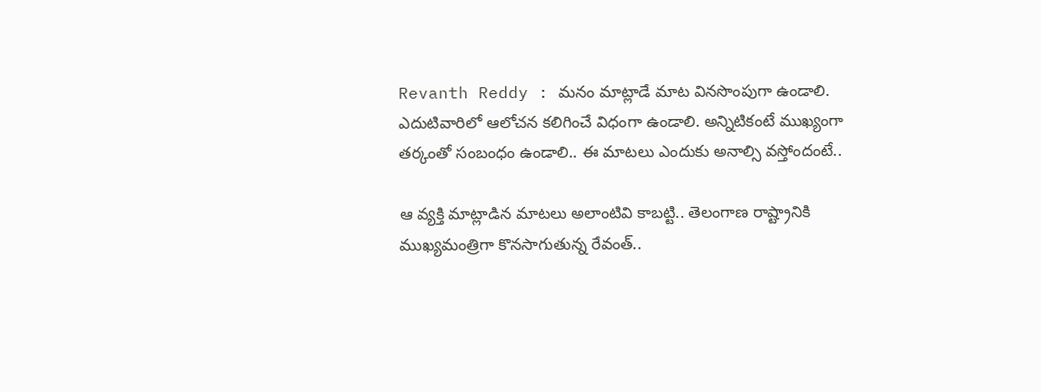Revanth Reddy : మనం మాట్లాడే మాట వినసొంపుగా ఉండాలి. ఎదుటివారిలో ఆలోచన కలిగించే విధంగా ఉండాలి. అన్నిటికంటే ముఖ్యంగా తర్కంతో సంబంధం ఉండాలి.. ఈ మాటలు ఎందుకు అనాల్సి వస్తోందంటే..

ఆ వ్యక్తి మాట్లాడిన మాటలు అలాంటివి కాబట్టి.. తెలంగాణ రాష్ట్రానికి ముఖ్యమంత్రిగా కొనసాగుతున్న రేవంత్..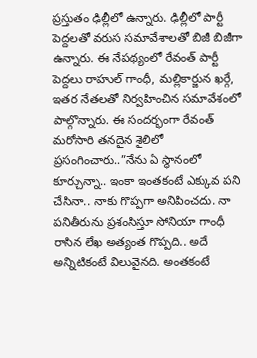ప్రస్తుతం ఢిల్లీలో ఉన్నారు. ఢిల్లీలో పార్టీ పెద్దలతో వరుస సమావేశాలతో బిజీ బిజీగా ఉన్నారు. ఈ నేపథ్యంలో రేవంత్ పార్టీ పెద్దలు రాహుల్ గాంధీ, మల్లికార్జున ఖర్గే, ఇతర నేతలతో నిర్వహించిన సమావేశంలో పాల్గొన్నారు. ఈ సందర్భంగా రేవంత్ మరోసారి తనదైన శైలిలో ప్రసంగించారు..”నేను ఏ స్థానంలో కూర్చున్నా.. ఇంకా ఇంతకంటే ఎక్కువ పని చేసినా.. నాకు గొప్పగా అనిపించదు. నా పనితీరును ప్రశంసిస్తూ సోనియా గాంధీ రాసిన లేఖ అత్యంత గొప్పది.. అదే అన్నిటికంటే విలువైనది. అంతకంటే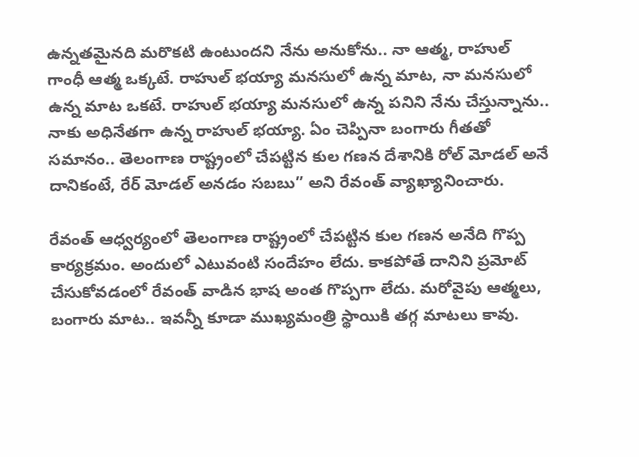ఉన్నతమైనది మరొకటి ఉంటుందని నేను అనుకోను.. నా ఆత్మ, రాహుల్ గాంధీ ఆత్మ ఒక్కటే. రాహుల్ భయ్యా మనసులో ఉన్న మాట, నా మనసులో ఉన్న మాట ఒకటే. రాహుల్ భయ్యా మనసులో ఉన్న పనిని నేను చేస్తున్నాను.. నాకు అధినేతగా ఉన్న రాహుల్ భయ్యా. ఏం చెప్పినా బంగారు గీతతో సమానం.. తెలంగాణ రాష్ట్రంలో చేపట్టిన కుల గణన దేశానికి రోల్ మోడల్ అనే దానికంటే, రేర్ మోడల్ అనడం సబబు” అని రేవంత్ వ్యాఖ్యానించారు.

రేవంత్ ఆధ్వర్యంలో తెలంగాణ రాష్ట్రంలో చేపట్టిన కుల గణన అనేది గొప్ప కార్యక్రమం. అందులో ఎటువంటి సందేహం లేదు. కాకపోతే దానిని ప్రమోట్ చేసుకోవడంలో రేవంత్ వాడిన భాష అంత గొప్పగా లేదు. మరోవైపు ఆత్మలు, బంగారు మాట.. ఇవన్నీ కూడా ముఖ్యమంత్రి స్థాయికి తగ్గ మాటలు కావు.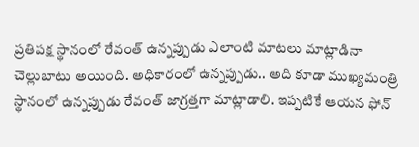ప్రతిపక్ష స్థానంలో రేవంత్ ఉన్నప్పుడు ఎలాంటి మాటలు మాట్లాడినా చెల్లుబాటు అయింది. అధికారంలో ఉన్నప్పుడు.. అది కూడా ముఖ్యమంత్రి స్థానంలో ఉన్నప్పుడు రేవంత్ జాగ్రత్తగా మాట్లాడాలి. ఇప్పటికే ఆయన ఫోన్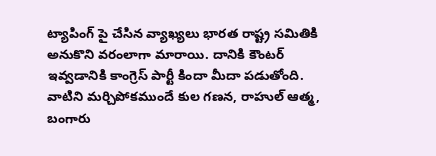ట్యాపింగ్ పై చేసిన వ్యాఖ్యలు భారత రాష్ట్ర సమితికి అనుకొని వరంలాగా మారాయి. దానికి కౌంటర్ ఇవ్వడానికి కాంగ్రెస్ పార్టీ కిందా మీదా పడుతోంది. వాటిని మర్చిపోకముందే కుల గణన, రాహుల్ ఆత్మ, బంగారు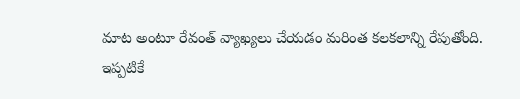మాట అంటూ రేవంత్ వ్యాఖ్యలు చేయడం మరింత కలకలాన్ని రేపుతోంది. ఇప్పటికే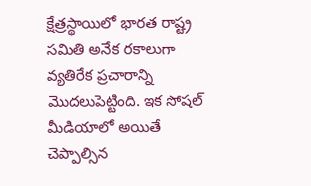క్షేత్రస్థాయిలో భారత రాష్ట్ర సమితి అనేక రకాలుగా వ్యతిరేక ప్రచారాన్ని మొదలుపెట్టింది. ఇక సోషల్ మీడియాలో అయితే చెప్పాల్సిన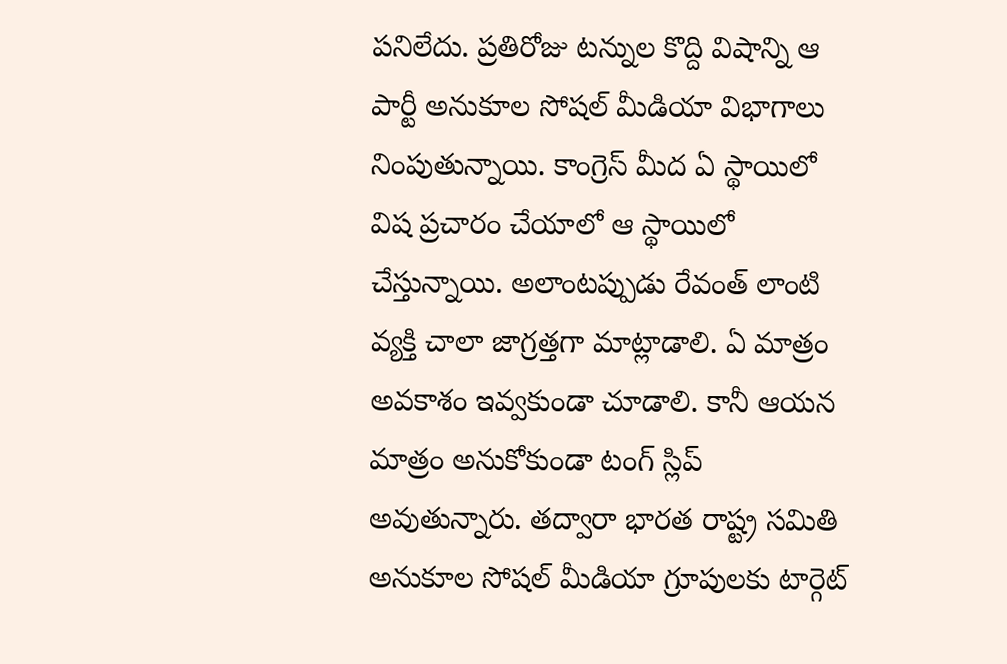పనిలేదు. ప్రతిరోజు టన్నుల కొద్ది విషాన్ని ఆ పార్టీ అనుకూల సోషల్ మీడియా విభాగాలు నింపుతున్నాయి. కాంగ్రెస్ మీద ఏ స్థాయిలో విష ప్రచారం చేయాలో ఆ స్థాయిలో చేస్తున్నాయి. అలాంటప్పుడు రేవంత్ లాంటి వ్యక్తి చాలా జాగ్రత్తగా మాట్లాడాలి. ఏ మాత్రం అవకాశం ఇవ్వకుండా చూడాలి. కానీ ఆయన మాత్రం అనుకోకుండా టంగ్ స్లిప్ అవుతున్నారు. తద్వారా భారత రాష్ట్ర సమితి అనుకూల సోషల్ మీడియా గ్రూపులకు టార్గెట్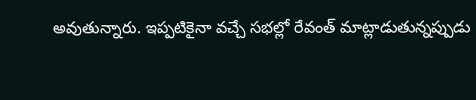అవుతున్నారు. ఇప్పటికైనా వచ్చే సభల్లో రేవంత్ మాట్లాడుతున్నప్పుడు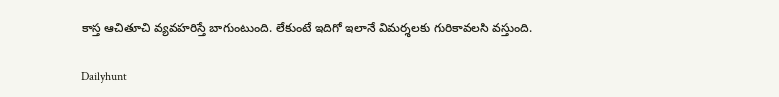కాస్త ఆచితూచి వ్యవహరిస్తే బాగుంటుంది. లేకుంటే ఇదిగో ఇలానే విమర్శలకు గురికావలసి వస్తుంది.

Dailyhunt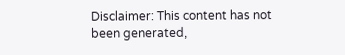Disclaimer: This content has not been generated,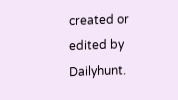created or edited by Dailyhunt.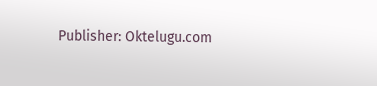Publisher: Oktelugu.com